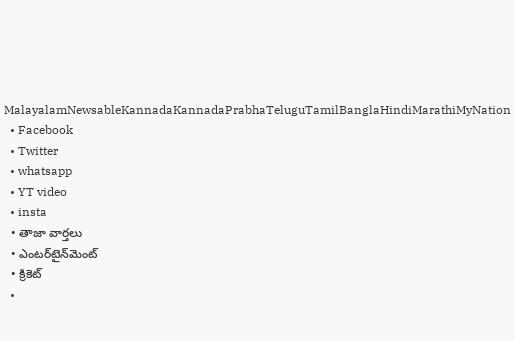MalayalamNewsableKannadaKannadaPrabhaTeluguTamilBanglaHindiMarathiMyNation
  • Facebook
  • Twitter
  • whatsapp
  • YT video
  • insta
  • తాజా వార్తలు
  • ఎంటర్‌టైన్‌మెంట్
  • క్రికెట్
  •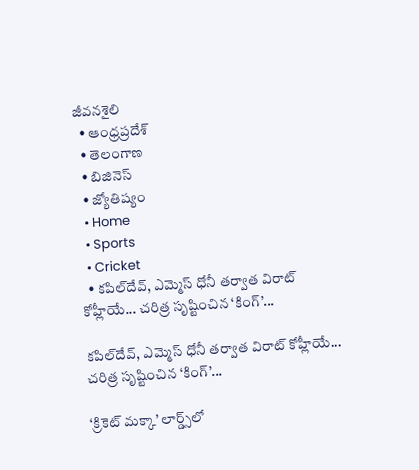జీవనశైలి
  • ఆంధ్రప్రదేశ్
  • తెలంగాణ
  • బిజినెస్
  • జ్యోతిష్యం
  • Home
  • Sports
  • Cricket
  • కపిల్‌దేవ్, ఎమ్మెస్ ధోనీ తర్వాత విరాట్ కోహ్లీయే... చరిత్ర సృష్టించిన ‘కింగ్’...

కపిల్‌దేవ్, ఎమ్మెస్ ధోనీ తర్వాత విరాట్ కోహ్లీయే... చరిత్ర సృష్టించిన ‘కింగ్’...

‘క్రికెట్ మక్కా’ లార్డ్స్‌లో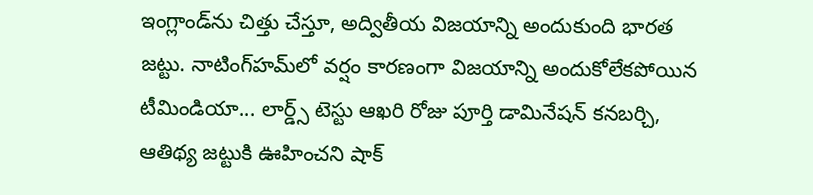ఇంగ్లాండ్‌ను చిత్తు చేస్తూ, అద్వితీయ విజయాన్ని అందుకుంది భారత జట్టు. నాటింగ్‌హమ్‌లో వర్షం కారణంగా విజయాన్ని అందుకోలేకపోయిన టీమిండియా... లార్డ్స్ టెస్టు ఆఖరి రోజు పూర్తి డామినేషన్ కనబర్చి, ఆతిథ్య జట్టుకి ఊహించని షాక్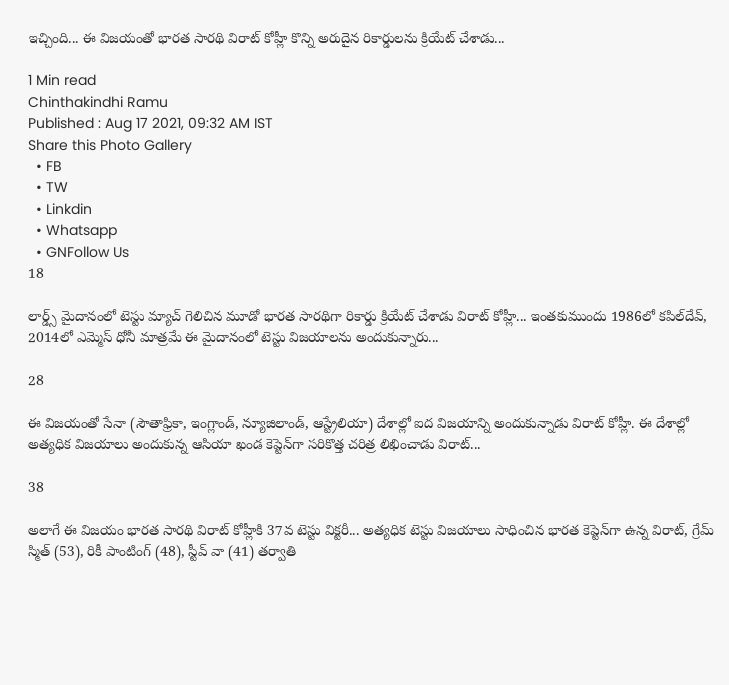ఇచ్చింది... ఈ విజయంతో భారత సారథి విరాట్ కోహ్లీ కొన్ని అరుదైన రికార్డులను క్రియేట్ చేశాడు...

1 Min read
Chinthakindhi Ramu
Published : Aug 17 2021, 09:32 AM IST
Share this Photo Gallery
  • FB
  • TW
  • Linkdin
  • Whatsapp
  • GNFollow Us
18

లార్డ్స్ మైదానంలో టెస్టు మ్యాచ్ గెలిచిన మూడో భారత సారథిగా రికార్డు క్రియేట్ చేశాడు విరాట్ కోహ్లీ... ఇంతకుముందు 1986లో కపిల్‌దేవ్, 2014లో ఎమ్మెస్ ధోనీ మాత్రమే ఈ మైదానంలో టెస్టు విజయాలను అందుకున్నారు...

28

ఈ విజయంతో సేనా (సౌతాఫ్రికా, ఇంగ్లాండ్, న్యూజిలాండ్, ఆస్ట్రేలియా) దేశాల్లో ఐద విజయాన్ని అందుకున్నాడు విరాట్ కోహ్లీ. ఈ దేశాల్లో అత్యధిక విజయాలు అందుకున్న ఆసియా ఖండ కెప్టెన్‌గా సరికొత్త చరిత్ర లిఖించాడు విరాట్...

38

అలాగే ఈ విజయం భారత సారథి విరాట్ కోహ్లీకి 37వ టెస్టు విక్టరీ... అత్యధిక టెస్టు విజయాలు సాధించిన భారత కెప్టెన్‌గా ఉన్న విరాట్, గ్రేమ్ స్మిత్ (53), రికీ పాంటింగ్ (48), స్టీవ్ వా (41) తర్వాతి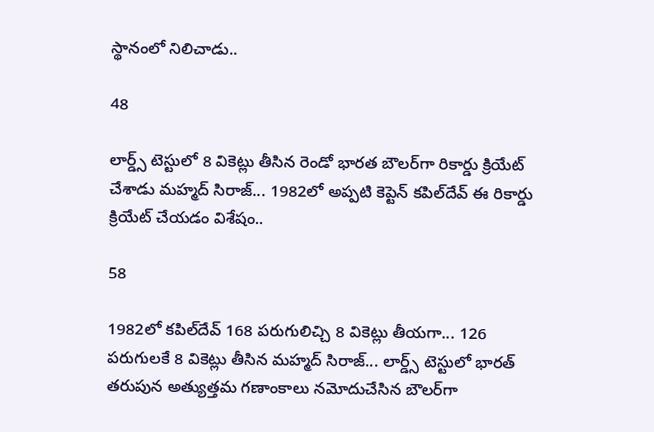స్థానంలో నిలిచాడు..

48

లార్డ్స్ టెస్టులో 8 వికెట్లు తీసిన రెండో భారత బౌలర్‌గా రికార్డు క్రియేట్ చేశాడు మహ్మద్ సిరాజ్... 1982లో అప్పటి కెప్టెన్ కపిల్‌దేవ్ ఈ రికార్డు క్రియేట్ చేయడం విశేషం..

58

1982లో కపిల్‌దేవ్ 168 పరుగులిచ్చి 8 వికెట్లు తీయగా... 126 పరుగులకే 8 వికెట్లు తీసిన మహ్మద్ సిరాజ్... లార్డ్స్ టెస్టులో భారత్ తరుపున అత్యుత్తమ గణాంకాలు నమోదుచేసిన బౌలర్‌గా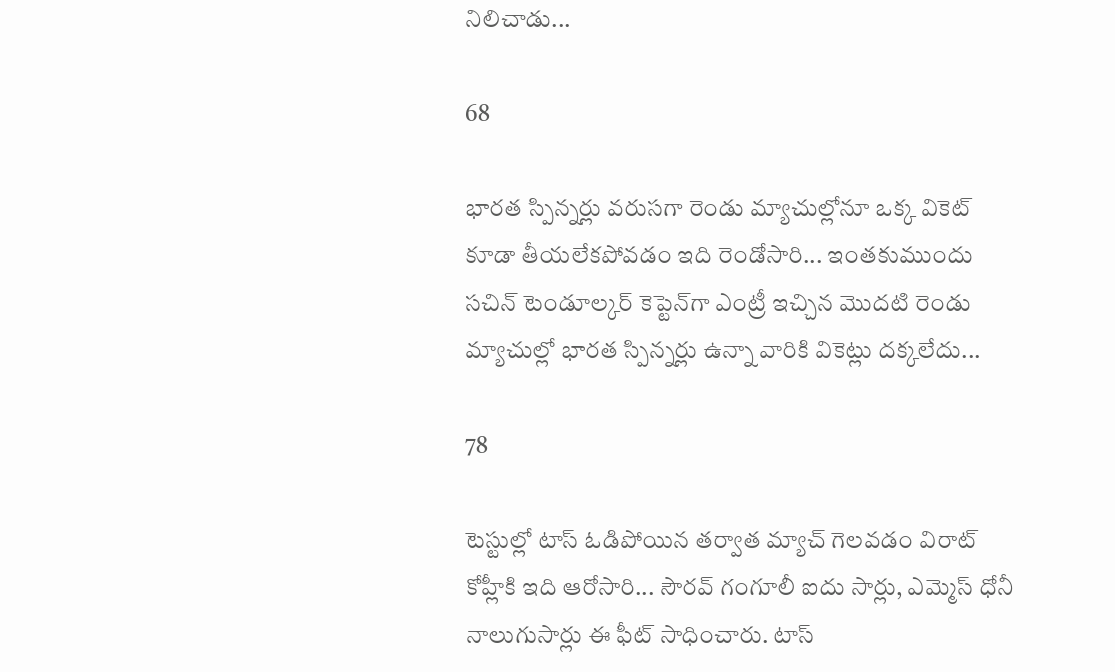నిలిచాడు...

68

భారత స్పిన్నర్లు వరుసగా రెండు మ్యాచుల్లోనూ ఒక్క వికెట్ కూడా తీయలేకపోవడం ఇది రెండోసారి... ఇంతకుముందు సచిన్ టెండూల్కర్ కెప్టెన్‌గా ఎంట్రీ ఇచ్చిన మొదటి రెండు మ్యాచుల్లో భారత స్పిన్నర్లు ఉన్నా వారికి వికెట్లు దక్కలేదు...

78

టెస్టుల్లో టాస్ ఓడిపోయిన తర్వాత మ్యాచ్ గెలవడం విరాట్ కోహ్లీకి ఇది ఆరోసారి... సౌరవ్ గంగూలీ ఐదు సార్లు, ఎమ్మెస్ ధోనీ నాలుగుసార్లు ఈ ఫీట్ సాధించారు. టాస్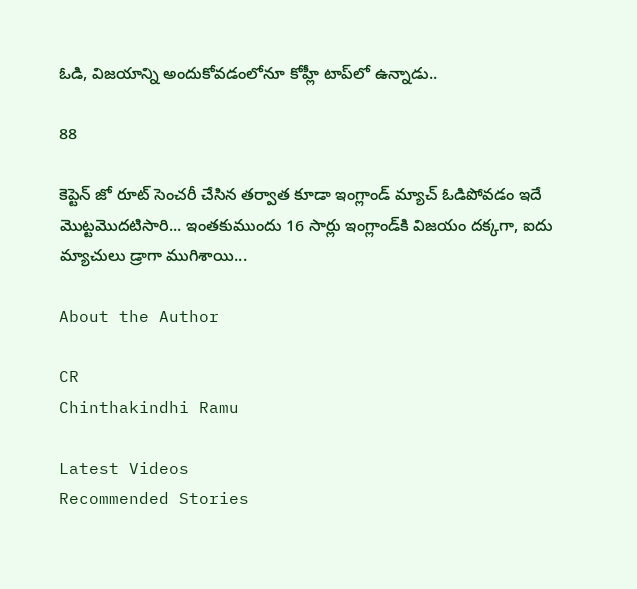ఓడి, విజయాన్ని అందుకోవడంలోనూ కోహ్లీ టాప్‌లో ఉన్నాడు..

88

కెప్టెన్ జో రూట్ సెంచరీ చేసిన తర్వాత కూడా ఇంగ్లాండ్ మ్యాచ్ ఓడిపోవడం ఇదే మొట్టమొదటిసారి... ఇంతకుముందు 16 సార్లు ఇంగ్లాండ్‌కి విజయం దక్కగా, ఐదు మ్యాచులు డ్రాగా ముగిశాయి...

About the Author

CR
Chinthakindhi Ramu

Latest Videos
Recommended Stories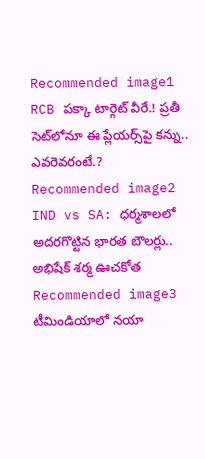Recommended image1
RCB పక్కా టార్గెట్ వీరే.! ప్రతీ సెట్‌లోనూ ఈ ప్లేయర్స్‌పై కన్ను.. ఎవరెవరంటే.?
Recommended image2
IND vs SA: ధర్మశాలలో అదరగొట్టిన భారత బౌలర్లు.. అభిషేక్ శర్మ ఊచకోత
Recommended image3
టీమిండియాలో నయా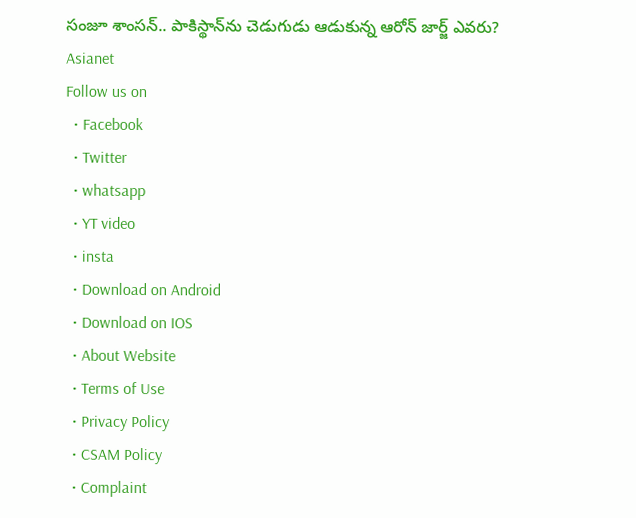సంజూ శాంసన్.. పాకిస్థాన్‌ను చెడుగుడు ఆడుకున్న ఆరోన్ జార్జ్ ఎవరు?
Asianet
Follow us on
  • Facebook
  • Twitter
  • whatsapp
  • YT video
  • insta
  • Download on Android
  • Download on IOS
  • About Website
  • Terms of Use
  • Privacy Policy
  • CSAM Policy
  • Complaint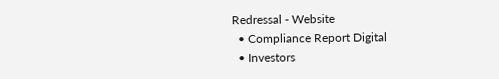Redressal - Website
  • Compliance Report Digital
  • Investors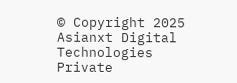© Copyright 2025 Asianxt Digital Technologies Private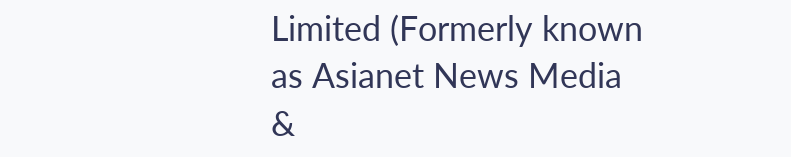Limited (Formerly known as Asianet News Media &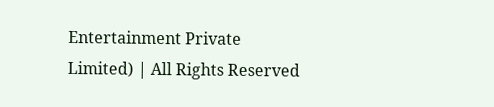Entertainment Private Limited) | All Rights Reserved